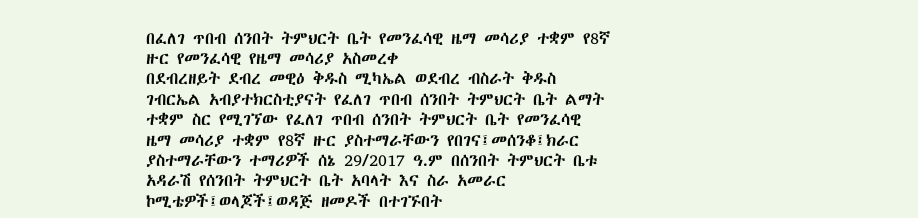በፈለገ ጥበብ ሰንበት ትምህርት ቤት የመንፈሳዊ ዜማ መሳሪያ ተቋም የ8ኛ ዙር የመንፈሳዊ የዜማ መሳሪያ አስመረቀ
በደብረዘይት ደብረ መዊዕ ቅዱስ ሚካኤል ወደብረ ብስራት ቅዱስ ገብርኤል አብያተክርስቲያናት የፈለገ ጥበብ ሰንበት ትምህርት ቤት ልማት ተቋም ስር የሚገኘው የፈለገ ጥበብ ሰንበት ትምህርት ቤት የመንፈሳዊ ዜማ መሳሪያ ተቋም የ8ኛ ዙር ያስተማራቸውን የበገና፤መሰንቆ፤ክራር ያስተማራቸውን ተማሪዎች ሰኔ 29/2017 ዓ.ም በሰንበት ትምህርት ቤቱ አዳራሽ የሰንበት ትምህርት ቤት አባላት እና ስራ አመራር ኮሚቴዎች፤ወላጆች፤ወዳጅ ዘመዶች በተገኙበት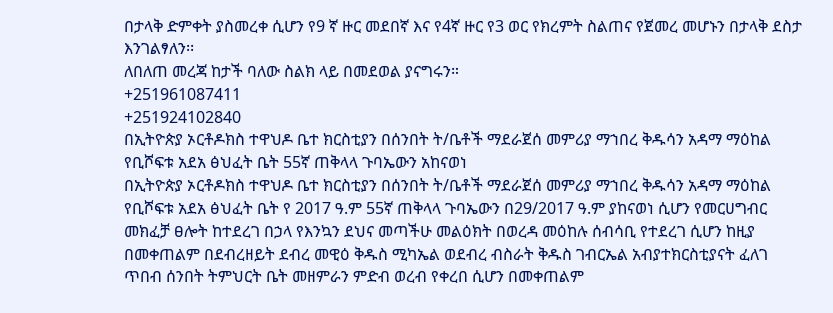በታላቅ ድምቀት ያስመረቀ ሲሆን የ9 ኛ ዙር መደበኛ እና የ4ኛ ዙር የ3 ወር የክረምት ስልጠና የጀመረ መሆኑን በታላቅ ደስታ እንገልፃለን፡፡
ለበለጠ መረጃ ከታች ባለው ስልክ ላይ በመደወል ያናግሩን።
+251961087411
+251924102840
በኢትዮጵያ ኦርቶዶክስ ተዋህዶ ቤተ ክርስቲያን በሰንበት ት/ቤቶች ማደራጀሰ መምሪያ ማኀበረ ቅዱሳን አዳማ ማዕከል የቢሾፍቱ አደአ ፅህፈት ቤት 55ኛ ጠቅላላ ጉባኤውን አከናወነ
በኢትዮጵያ ኦርቶዶክስ ተዋህዶ ቤተ ክርስቲያን በሰንበት ት/ቤቶች ማደራጀሰ መምሪያ ማኀበረ ቅዱሳን አዳማ ማዕከል የቢሾፍቱ አደአ ፅህፈት ቤት የ 2017 ዓ.ም 55ኛ ጠቅላላ ጉባኤውን በ29/2017 ዓ.ም ያከናወነ ሲሆን የመርሀግብር መክፈቻ ፀሎት ከተደረገ በኃላ የእንኳን ደህና መጣችሁ መልዕክት በወረዳ መዕከሉ ሰብሳቢ የተደረገ ሲሆን ከዚያ በመቀጠልም በደብረዘይት ደብረ መዊዕ ቅዱስ ሚካኤል ወደብረ ብስራት ቅዱስ ገብርኤል አብያተክርስቲያናት ፈለገ ጥበብ ሰንበት ትምህርት ቤት መዘምራን ምድብ ወረብ የቀረበ ሲሆን በመቀጠልም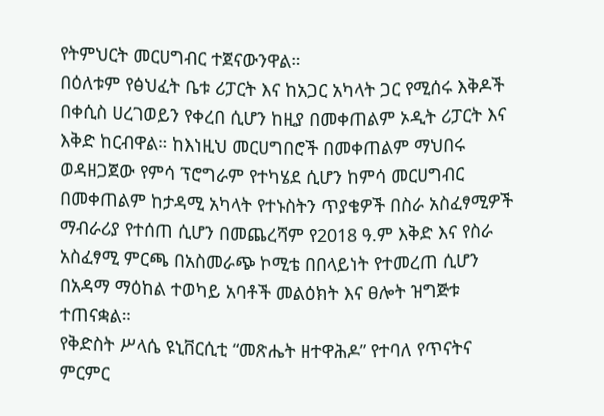የትምህርት መርሀግብር ተጀናውንዋል።
በዕለቱም የፅህፈት ቤቱ ሪፓርት እና ከአጋር አካላት ጋር የሚሰሩ እቅዶች በቀሲስ ሀረገወይን የቀረበ ሲሆን ከዚያ በመቀጠልም ኦዲት ሪፓርት እና እቅድ ከርብዋል። ከእነዚህ መርሀግበሮች በመቀጠልም ማህበሩ ወዳዘጋጀው የምሳ ፕሮግራም የተካሄደ ሲሆን ከምሳ መርሀግብር በመቀጠልም ከታዳሚ አካላት የተኑስትን ጥያቄዎች በስራ አስፈፃሚዎች ማብራሪያ የተሰጠ ሲሆን በመጨረሻም የ2018 ዓ.ም እቅድ እና የስራ አስፈፃሚ ምርጫ በአስመራጭ ኮሚቴ በበላይነት የተመረጠ ሲሆን በአዳማ ማዕከል ተወካይ አባቶች መልዕክት እና ፀሎት ዝግጅቱ ተጠናቋል።
የቅድስት ሥላሴ ዩኒቨርሲቲ “መጽሔት ዘተዋሕዶ” የተባለ የጥናትና ምርምር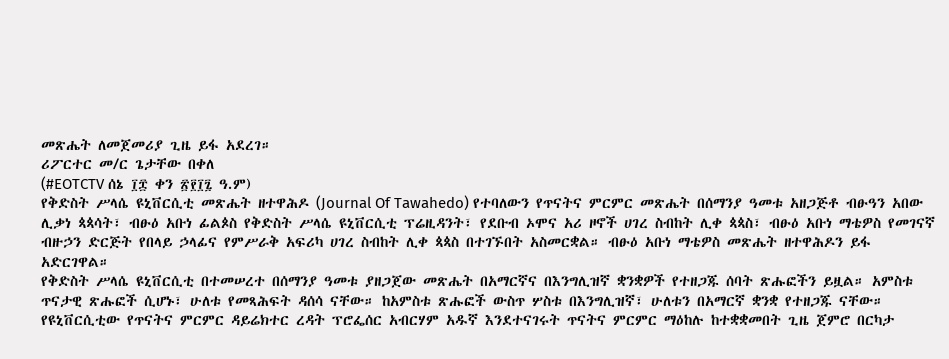መጽሔት ለመጀመሪያ ጊዜ ይፋ አደረገ።
ሪፖርተር መ/ር ጌታቸው በቀለ
(#EOTCTV ሰኔ ፲፰ ቀን ፳፻፲፯ ዓ.ም)
የቅድስት ሥላሴ ዩኒቨርሲቲ መጽሔት ዘተዋሕዶ (Journal Of Tawahedo) የተባለውን የጥናትና ምርምር መጽሔት በሰማንያ ዓመቱ አዘጋጅቶ ብፁዓን አበው ሊቃነ ጳጳሳት፣ ብፁዕ አቡነ ፊልጶስ የቅድስት ሥላሴ ዩኒቨርሲቲ ፕሬዚዳንት፣ የደቡብ ኦሞና አሪ ዞኖች ሀገረ ስብከት ሊቀ ጳጳስ፣ ብፁዕ አቡነ ማቴዎስ የመገናኛ ብዙኃን ድርጅት የበላይ ኃላፊና የምሥራቅ አፍሪካ ሀገረ ስብከት ሊቀ ጳጳስ በተገኙበት አስመርቋል። ብፁዕ አቡነ ማቴዎስ መጽሔት ዘተዋሕዶን ይፋ አድርገዋል።
የቅድስት ሥላሴ ዩኒቨርሲቲ በተመሠረተ በሰማንያ ዓመቱ ያዘጋጀው መጽሔት በአማርኛና በእንግሊዝኛ ቋንቋዎች የተዘጋጁ ሰባት ጽሑፎችን ይዟል። አምስቱ ጥናታዊ ጽሑፎች ሲሆኑ፣ ሁለቱ የመጻሕፍት ዳሰሳ ናቸው። ከአምስቱ ጽሑፎች ውስጥ ሦስቱ በእንግሊዝኛ፣ ሁለቱን በአማርኛ ቋንቋ የተዘጋጁ ናቸው።
የዩኒቨርሲቲው የጥናትና ምርምር ዳይሬክተር ረዳት ፕሮፌሰር አብርሃም አዱኛ እንደተናገሩት ጥናትና ምርምር ማዕከሉ ከተቋቋመበት ጊዜ ጀምሮ በርካታ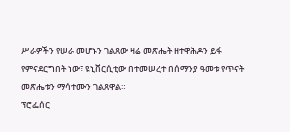ሥራዎችን የሠራ መሆኑን ገልጸው ዛሬ መጽሔት ዘተዋሕዶን ይፋ የምናደርግበት ነው፣ ዩኒቨርሲቲው በተመሠረተ በሰማንያ ዓመቱ የጥናት መጽሔቱን ማሳተሙን ገልጸዋል።
ፕሮፌሰር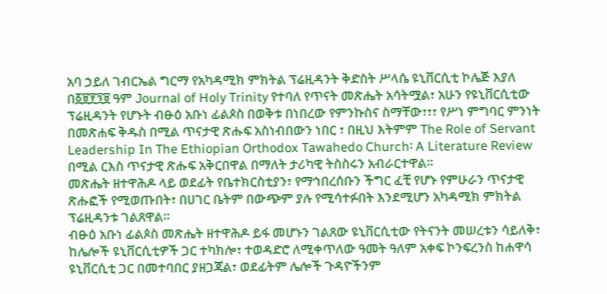አባ ኃይለ ገብርኤል ግርማ የአካዳሚክ ምክትል ፕሬዚዳንት ቅድስት ሥላሴ ዩኒቨርሲቲ ኮሌጅ እያለ በ፩፱፻፺፱ ዓም Journal of Holy Trinity የተባለ የጥናት መጽሔት አሳትሟል፣ አሁን የዩኒቨርሲቲው ፕሬዚዳንት የሆኑት ብፁዕ አቡነ ፊልጶስ በወቅቱ በነበረው የምንኩስና ስማቸው፣፣፣ የሥነ ምግባር ምንነት በመጽሐፍ ቅዱስ በሚል ጥናታዊ ጽሑፍ አስነብበውን ነበር ፣ በዚህ እትምም The Role of Servant Leadership In The Ethiopian Orthodox Tawahedo Church፡ A Literature Review በሚል ርእስ ጥናታዊ ጽሑፍ አቅርበዋል በማለት ታሪካዊ ትስስሩን አብራርተዋል።
መጽሔት ዘተዋሕዶ ላይ ወደፊት የቤተክርስቲያን፣ የማኅበረሰቡን ችግር ፈቺ የሆኑ የምሁራን ጥናታዊ ጽሑፎች የሚወጡበት፣ በሀገር ቤትም በውጭም ያሉ የሚሳተፉበት እንደሚሆን አካዳሚክ ምክትል ፕሬዚዳንቱ ገልጸዋል።
ብፁዕ አቡነ ፊልጶስ መጽሔት ዘተዋሕዶ ይፋ መሆኑን ገልጸው ዩኒቨርሲቲው የትናንት መሠረቱን ሳይለቅ፣ ከሌሎች ዩኒቨርሲቲዎች ጋር ተካክሎ፣ ተወዳድሮ ለሚቀጥለው ዓመት ዓለም አቀፍ ኮንፍረንስ ከሐዋሳ ዩኒቨርሲቲ ጋር በመተባበር ያዘጋጃል፣ ወደፊትም ሌሎች ጉዳዮችንም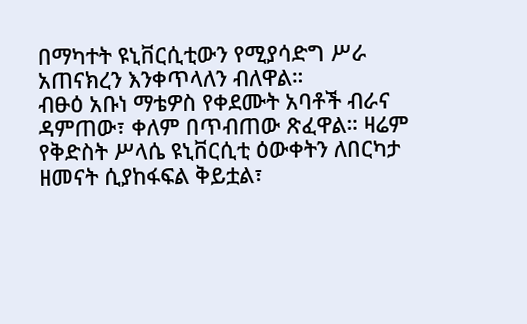በማካተት ዩኒቨርሲቲውን የሚያሳድግ ሥራ አጠናክረን እንቀጥላለን ብለዋል።
ብፁዕ አቡነ ማቴዎስ የቀደሙት አባቶች ብራና ዳምጠው፣ ቀለም በጥብጠው ጽፈዋል። ዛሬም የቅድስት ሥላሴ ዩኒቨርሲቲ ዕውቀትን ለበርካታ ዘመናት ሲያከፋፍል ቅይቷል፣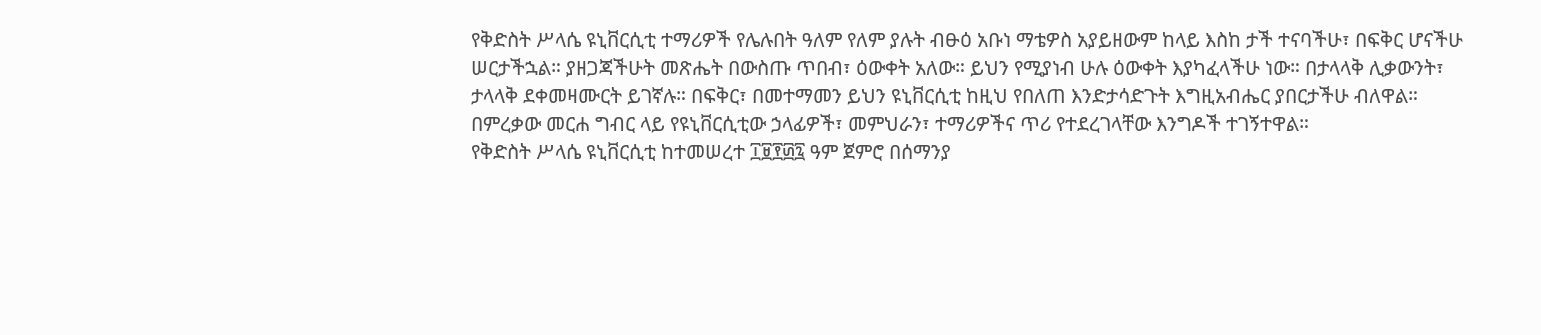የቅድስት ሥላሴ ዩኒቨርሲቲ ተማሪዎች የሌሉበት ዓለም የለም ያሉት ብፁዕ አቡነ ማቴዎስ አያይዘውም ከላይ እስከ ታች ተናባችሁ፣ በፍቅር ሆናችሁ ሠርታችኋል። ያዘጋጃችሁት መጽሔት በውስጡ ጥበብ፣ ዕውቀት አለው። ይህን የሚያነብ ሁሉ ዕውቀት እያካፈላችሁ ነው። በታላላቅ ሊቃውንት፣ ታላላቅ ደቀመዛሙርት ይገኛሉ። በፍቅር፣ በመተማመን ይህን ዩኒቨርሲቲ ከዚህ የበለጠ እንድታሳድጉት እግዚአብሔር ያበርታችሁ ብለዋል።
በምረቃው መርሐ ግብር ላይ የዩኒቨርሲቲው ኃላፊዎች፣ መምህራን፣ ተማሪዎችና ጥሪ የተደረገላቸው እንግዶች ተገኝተዋል።
የቅድስት ሥላሴ ዩኒቨርሲቲ ከተመሠረተ ፲፱፻፴፯ ዓም ጀምሮ በሰማንያ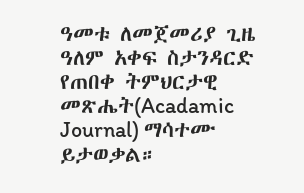ዓመቱ ለመጀመሪያ ጊዜ ዓለም አቀፍ ስታንዳርድ የጠበቀ ትምህርታዊ መጽሔት(Acadamic Journal) ማሳተሙ ይታወቃል።